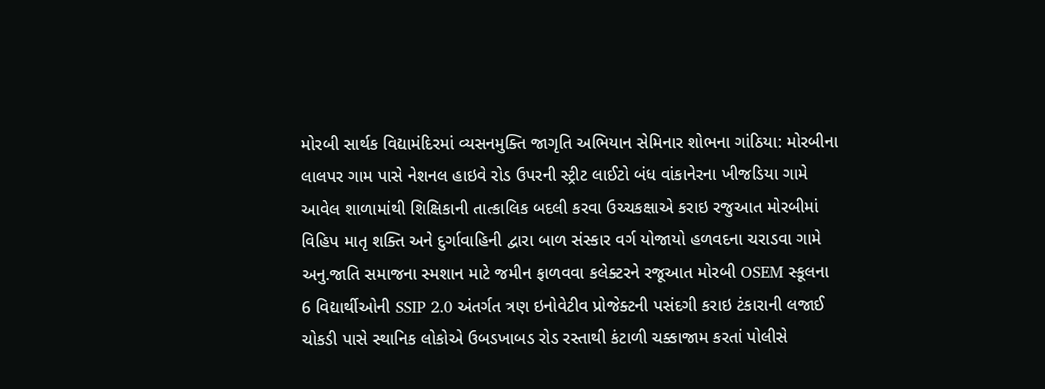મોરબી સાર્થક વિદ્યામંદિરમાં વ્યસનમુક્તિ જાગૃતિ અભિયાન સેમિનાર શોભના ગાંઠિયા: મોરબીના લાલપર ગામ પાસે નેશનલ હાઇવે રોડ ઉપરની સ્ટ્રીટ લાઈટો બંધ વાંકાનેરના ખીજડિયા ગામે આવેલ શાળામાંથી શિક્ષિકાની તાત્કાલિક બદલી કરવા ઉચ્ચકક્ષાએ કરાઇ રજુઆત મોરબીમાં વિહિપ માતૃ શક્તિ અને દુર્ગાવાહિની દ્વારા બાળ સંસ્કાર વર્ગ યોજાયો હળવદના ચરાડવા ગામે અનુ.જાતિ સમાજના સ્મશાન માટે જમીન ફાળવવા કલેક્ટરને રજૂઆત મોરબી OSEM સ્કૂલના 6 વિદ્યાર્થીઓની SSIP 2.0 અંતર્ગત ત્રણ ઇનોવેટીવ પ્રોજેક્ટની પસંદગી કરાઇ ટંકારાની લજાઈ ચોકડી પાસે સ્થાનિક લોકોએ ઉબડખાબડ રોડ રસ્તાથી કંટાળી ચક્કાજામ કરતાં પોલીસે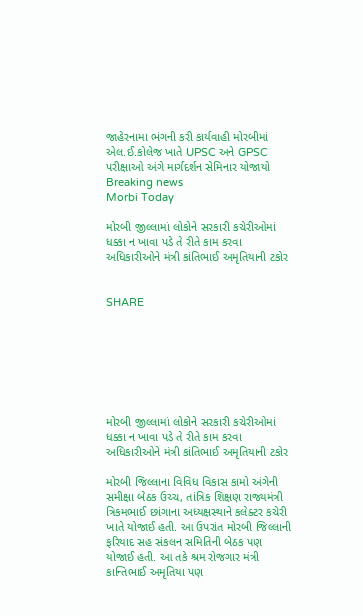જાહેરનામા ભંગની કરી કાર્યવાહી મોરબીમાં એલ.ઈ.કોલેજ ખાતે UPSC અને GPSC પરીક્ષાઓ અંગે માર્ગદર્શન સેમિનાર યોજાયો
Breaking news
Morbi Today

મોરબી જીલ્લામાં લોકોને સરકારી કચેરીઓમાં ધક્કા ન ખાવા પડે તે રીતે કામ કરવા અધિકારીઓને મંત્રી કાંતિભાઈ અમૃતિયાની ટકોર


SHARE







મોરબી જીલ્લામાં લોકોને સરકારી કચેરીઓમાં ધક્કા ન ખાવા પડે તે રીતે કામ કરવા અધિકારીઓને મંત્રી કાંતિભાઈ અમૃતિયાની ટકોર

મોરબી જિલ્લાના વિવિધ વિકાસ કામો અંગેની સમીક્ષા બેઠક ઉચ્ચ, તાંત્રિક શિક્ષણ રાજ્યમંત્રી ત્રિકમભાઈ છાંગાના અધ્યક્ષસ્થાને કલેક્ટર કચેરી ખાતે યોજાઈ હતી. આ ઉપરાંત મોરબી જિલ્લાની ફરિયાદ સહ સંકલન સમિતિની બેઠક પણ યોજાઈ હતી. આ તકે શ્રમ રોજગાર મંત્રી કાન્તિભાઈ અમૃતિયા પણ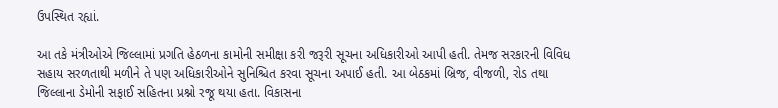ઉપસ્થિત રહ્યાં.

આ તકે મંત્રીઓએ જિલ્લામાં પ્રગતિ હેઠળના કામોની સમીક્ષા કરી જરૂરી સૂચના અધિકારીઓ આપી હતી. તેમજ સરકારની વિવિધ સહાય સરળતાથી મળીને તે પણ અધિકારીઓને સુનિશ્ચિત કરવા સૂચના અપાઈ હતી. આ બેઠકમાં બ્રિજ, વીજળી, રોડ તથા જિલ્લાના ડેમોની સફાઈ સહિતના પ્રશ્નો રજૂ થયા હતા. વિકાસના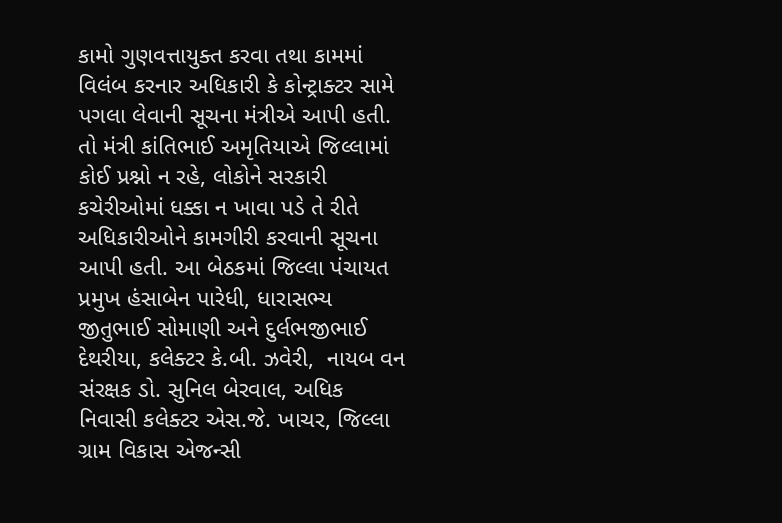કામો ગુણવત્તાયુક્ત કરવા તથા કામમાં વિલંબ કરનાર અધિકારી કે કોન્ટ્રાક્ટર સામે પગલા લેવાની સૂચના મંત્રીએ આપી હતી. તો મંત્રી કાંતિભાઈ અમૃતિયાએ જિલ્લામાં કોઈ પ્રશ્નો ન રહે, લોકોને સરકારી કચેરીઓમાં ધક્કા ન ખાવા પડે તે રીતે અધિકારીઓને કામગીરી કરવાની સૂચના આપી હતી. આ બેઠકમાં જિલ્લા પંચાયત પ્રમુખ હંસાબેન પારેધી, ધારાસભ્ય જીતુભાઈ સોમાણી અને દુર્લભજીભાઈ દેથરીયા, કલેક્ટર કે.બી. ઝવેરી,  નાયબ વન સંરક્ષક ડો. સુનિલ બેરવાલ, અધિક નિવાસી કલેક્ટર એસ.જે. ખાચર, જિલ્લા ગ્રામ વિકાસ એજન્સી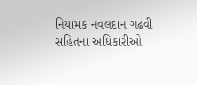નિયામક નવલદાન ગઢવી સહિતના અધિકારીઓ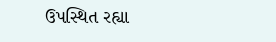ઉપસ્થિત રહ્યા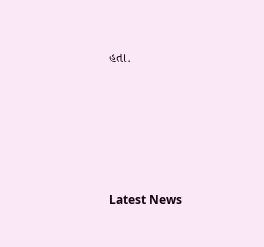હતા.






Latest News